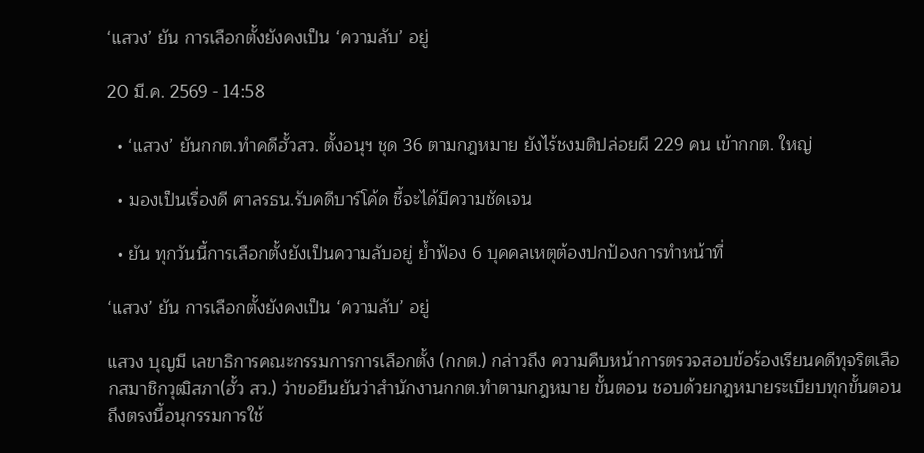‘แสวง’ ยัน การเลือกตั้งยังคงเป็น ‘ความลับ’ อยู่

20 มี.ค. 2569 - 14:58

  • ‘แสวง’ ยันกกต.ทำคดีฮั้วสว. ตั้งอนุฯ ชุด 36 ตามกฎหมาย ยังไร้ชงมติปล่อยผี 229 คน เข้ากกต. ใหญ่

  • มองเป็นเรื่องดี ศาลรธน.รับคดีบาร์โค้ด ชี้จะได้มีความชัดเจน

  • ยัน ทุกวันนี้การเลือกตั้งยังเป็นความลับอยู่ ย้ำฟ้อง 6 บุคคลเหตุต้องปกป้องการทำหน้าที่

‘แสวง’ ยัน การเลือกตั้งยังคงเป็น ‘ความลับ’ อยู่

แสวง บุญมี เลขาธิการคณะกรรมการการเลือกตั้ง (กกต.) กล่าวถึง ความคืบหน้าการตรวจสอบข้อร้องเรียนคดีทุจริตเลือกสมาชิกวุฒิสภา(ฮั้ว สว.) ว่าขอยืนยันว่าสำนักงานกกต.ทำตามกฎหมาย ขั้นตอน ชอบด้วยกฎหมายระเบียบทุกขั้นตอน ถึงตรงนี้อนุกรรมการใช้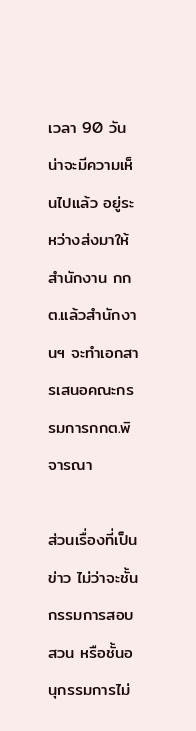เวลา 90 วัน น่าจะมีความเห็นไปแล้ว อยู่ระหว่างส่งมาให้สำนักงาน กกต.แล้วสำนักงานฯ จะทำเอกสารเสนอคณะกรรมการกกต.พิจารณา

ส่วนเรื่องที่เป็นข่าว ไม่ว่าจะชั้นกรรมการสอบสวน หรือชั้นอนุกรรมการไม่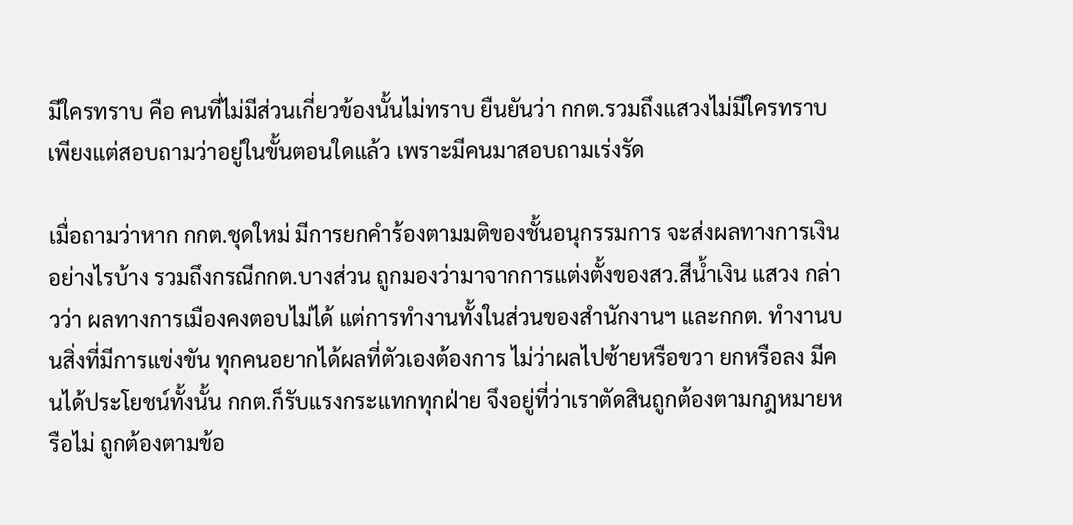มีใครทราบ คือ คนที่ไม่มีส่วนเกี่ยวข้องนั้นไม่ทราบ ยืนยันว่า กกต.รวมถึงแสวงไม่มีใครทราบ เพียงแต่สอบถามว่าอยู่ในขั้นตอนใดแล้ว เพราะมีคนมาสอบถามเร่งรัด

เมื่อถามว่าหาก กกต.ชุดใหม่ มีการยกคำร้องตามมติของชั้นอนุกรรมการ จะส่งผลทางการเงินอย่างไรบ้าง รวมถึงกรณีกกต.บางส่วน ถูกมองว่ามาจากการแต่งตั้งของสว.สีน้ำเงิน แสวง กล่าวว่า ผลทางการเมืองคงตอบไม่ได้ แต่การทำงานทั้งในส่วนของสำนักงานฯ และกกต. ทำงานบนสิ่งที่มีการแข่งขัน ทุกคนอยากได้ผลที่ตัวเองต้องการ ไม่ว่าผลไปซ้ายหรือขวา ยกหรือลง มีคนได้ประโยชน์ทั้งนั้น กกต.ก็รับแรงกระแทกทุกฝ่าย จึงอยู่ที่ว่าเราตัดสินถูกต้องตามกฎหมายหรือไม่ ถูกต้องตามข้อ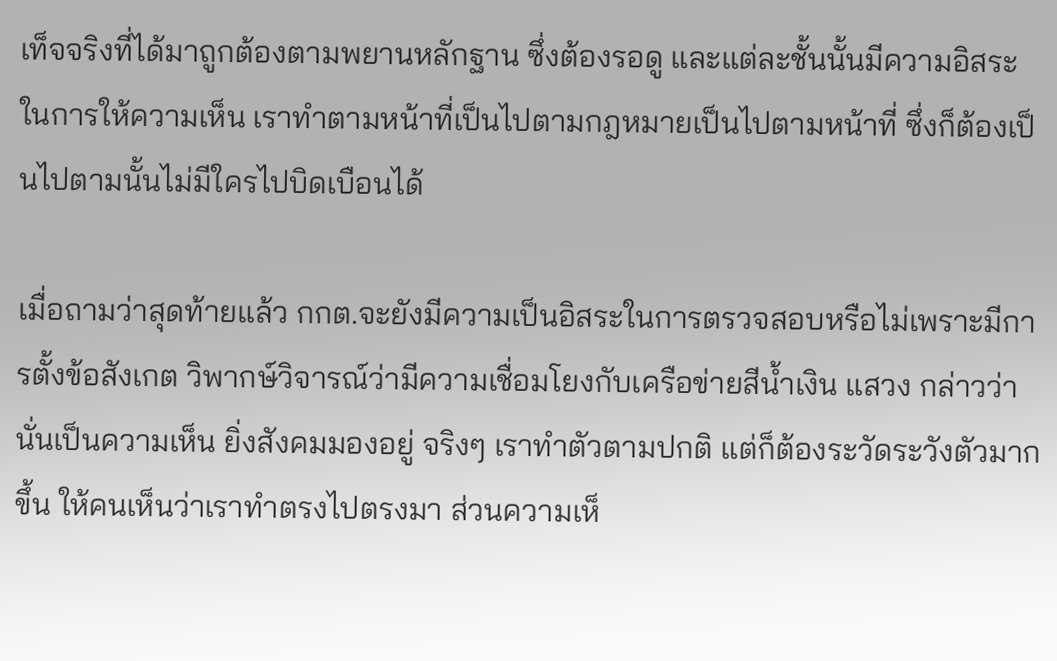เท็จจริงที่ได้มาถูกต้องตามพยานหลักฐาน ซึ่งต้องรอดู และแต่ละชั้นนั้นมีความอิสระในการให้ความเห็น เราทำตามหน้าที่เป็นไปตามกฎหมายเป็นไปตามหน้าที่ ซึ่งก็ต้องเป็นไปตามนั้นไม่มีใครไปบิดเบือนได้

เมื่อถามว่าสุดท้ายแล้ว กกต.จะยังมีความเป็นอิสระในการตรวจสอบหรือไม่เพราะมีการตั้งข้อสังเกต วิพากษ์วิจารณ์ว่ามีความเชื่อมโยงกับเครือข่ายสีน้ำเงิน แสวง กล่าวว่า นั่นเป็นความเห็น ยิ่งสังคมมองอยู่ จริงๆ เราทำตัวตามปกติ แต่ก็ต้องระวัดระวังตัวมากขึ้น ให้คนเห็นว่าเราทำตรงไปตรงมา ส่วนความเห็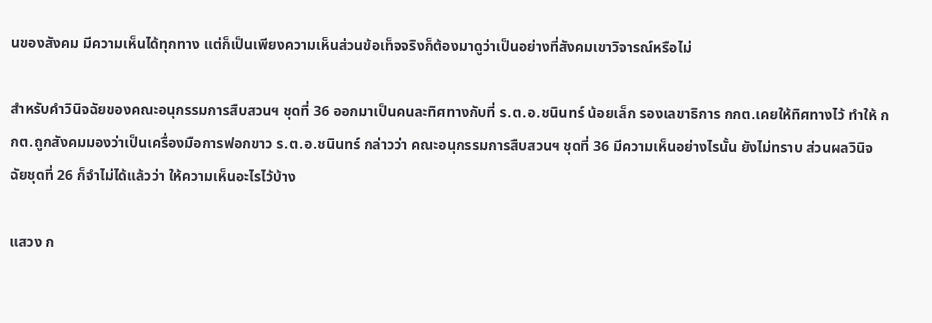นของสังคม มีความเห็นได้ทุกทาง แต่ก็เป็นเพียงความเห็นส่วนข้อเท็จจริงก็ต้องมาดูว่าเป็นอย่างที่สังคมเขาวิจารณ์หรือไม่

สำหรับคำวินิจฉัยของคณะอนุกรรมการสืบสวนฯ ชุดที่ 36 ออกมาเป็นคนละทิศทางกับที่ ร.ต.อ.ชนินทร์ น้อยเล็ก รองเลขาธิการ กกต.เคยให้ทิศทางไว้ ทำให้ กกต.ถูกสังคมมองว่าเป็นเครื่องมือการฟอกขาว ร.ต.อ.ชนินทร์ กล่าวว่า คณะอนุกรรมการสืบสวนฯ ชุดที่ 36 มีความเห็นอย่างไรนั้น ยังไม่ทราบ ส่วนผลวินิจฉัยชุดที่ 26 ก็จำไม่ได้แล้วว่า ให้ความเห็นอะไรไว้บ้าง

แสวง ก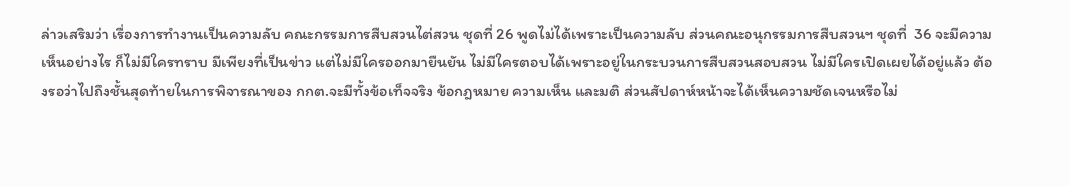ล่าวเสริมว่า เรื่องการทำงานเป็นความลับ คณะกรรมการสืบสวนไต่สวน ชุดที่ 26 พูดไม่ได้เพราะเป็นความลับ ส่วนคณะอนุกรรมการสืบสวนฯ ชุดที่  36 จะมีความเห็นอย่างไร ก็ไม่มีใครทราบ มีเพียงที่เป็นข่าว แต่ไม่มีใครออกมายืนยัน ไม่มีใครตอบได้เพราะอยู่ในกระบวนการสืบสวนสอบสวน ไม่มีใครเปิดเผยได้อยู่แล้ว ต้องรอว่าไปถึงชั้นสุดท้ายในการพิจารณาของ กกต.จะมีทั้งข้อเท็จจริง ข้อกฎหมาย ความเห็น และมติ ส่วนสัปดาห์หน้าจะได้เห็นความชัดเจนหรือไม่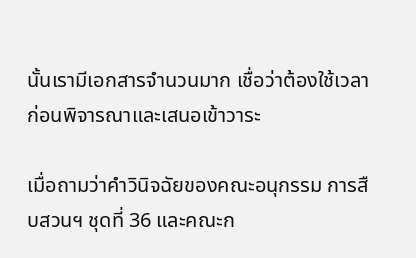นั้นเรามีเอกสารจำนวนมาก เชื่อว่าต้องใช้เวลาก่อนพิจารณาและเสนอเข้าวาระ

เมื่อถามว่าคำวินิจฉัยของคณะอนุกรรม การสืบสวนฯ ชุดที่ 36 และคณะก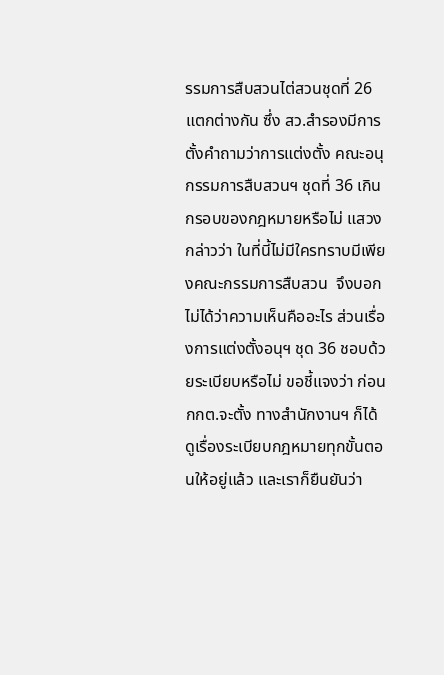รรมการสืบสวนไต่สวนชุดที่ 26  แตกต่างกัน ซึ่ง สว.สำรองมีการตั้งคำถามว่าการแต่งตั้ง คณะอนุกรรมการสืบสวนฯ ชุดที่ 36 เกินกรอบของกฎหมายหรือไม่ แสวง กล่าวว่า ในที่นี้ไม่มีใครทราบมีเพียงคณะกรรมการสืบสวน  จึงบอกไม่ได้ว่าความเห็นคืออะไร ส่วนเรื่องการแต่งตั้งอนุฯ ชุด 36 ชอบด้วยระเบียบหรือไม่ ขอชี้แจงว่า ก่อน กกต.จะตั้ง ทางสำนักงานฯ ก็ได้ดูเรื่องระเบียบกฎหมายทุกขั้นตอนให้อยู่แล้ว และเราก็ยืนยันว่า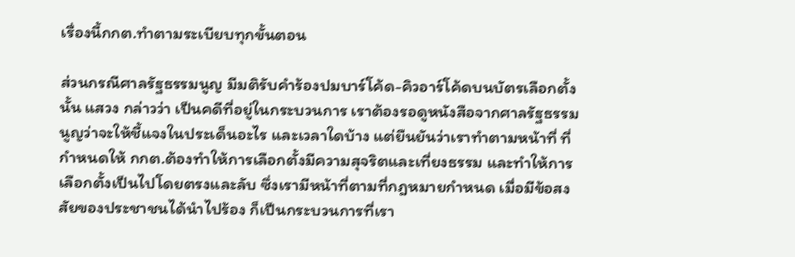เรื่องนี้กกต.ทำตามระเบียบทุกขั้นตอน

ส่วนกรณีศาลรัฐธรรมนูญ มีมติรับคำร้องปมบาร์โค้ด-คิวอาร์โค้ดบนบัตรเลือกตั้งนั้น แสวง กล่าวว่า เป็นคดีที่อยู่ในกระบวนการ เราต้องรอดูหนังสือจากศาลรัฐธรรมนูญว่าจะให้ชี้แจงในประเด็นอะไร และเวลาใดบ้าง แต่ยืนยันว่าเราทำตามหน้าที่ ที่กำหนดให้ กกต.ต้องทำให้การเลือกตั้งมีความสุจริตและเที่ยงธรรม และทำให้การเลือกตั้งเป็นไปโดยตรงและลับ ซึ่งเรามีหน้าที่ตามที่กฎหมายกำหนด เมื่อมีข้อสงสัยของประชาชนได้นำไปร้อง ก็เป็นกระบวนการที่เรา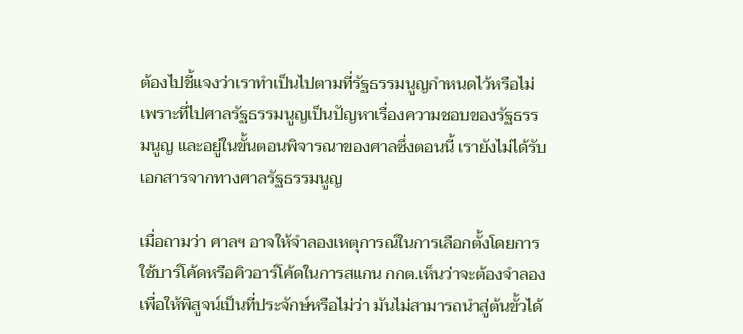ต้องไปชี้แจงว่าเราทำเป็นไปตามที่รัฐธรรมนูญกำหนดไว้หรือไม่ เพราะที่ไปศาลรัฐธรรมนูญเป็นปัญหาเรื่องความชอบของรัฐธรรมนูญ และอยู่ในขั้นตอนพิจารณาของศาลซึ่งตอนนี้ เรายังไม่ได้รับเอกสารจากทางศาลรัฐธรรมนูญ

เมื่อถามว่า ศาลฯ อาจให้จำลองเหตุการณ์ในการเลือกตั้งโดยการใช้บาร์โค้ดหรือคิวอาร์โค้ดในการสแกน กกต.เห็นว่าจะต้องจำลองเพื่อให้พิสูจน์เป็นที่ประจักษ์หรือไม่ว่า มันไม่สามารถนำสู่ต้นขั้วได้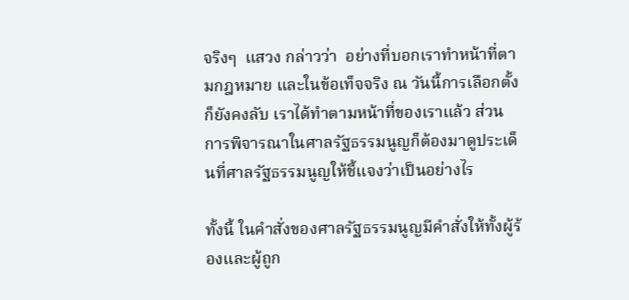จริงๆ  แสวง กล่าวว่า  อย่างที่บอกเราทำหน้าที่ตามกฎหมาย และในข้อเท็จจริง ณ วันนี้การเลือกตั้งก็ยังคงลับ เราได้ทำตามหน้าที่ของเราแล้ว ส่วนการพิจารณาในศาลรัฐธรรมนูญก็ต้องมาดูประเด็นที่ศาลรัฐธรรมนูญให้ชี้แจงว่าเป็นอย่างไร

ทั้งนี้ ในคำสั่งของศาลรัฐธรรมนูญมีคำสั่งให้ทั้งผู้ร้องและผู้ถูก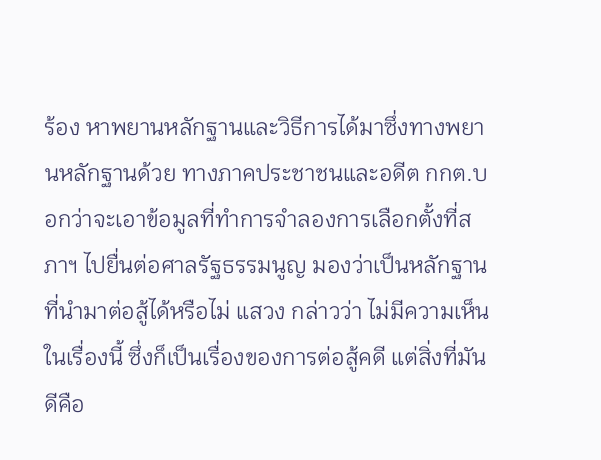ร้อง หาพยานหลักฐานและวิธีการได้มาซึ่งทางพยานหลักฐานด้วย ทางภาคประชาชนและอดีต กกต.บอกว่าจะเอาข้อมูลที่ทำการจำลองการเลือกตั้งที่สภาฯ ไปยื่นต่อศาลรัฐธรรมนูญ มองว่าเป็นหลักฐานที่นำมาต่อสู้ได้หรือไม่ แสวง กล่าวว่า ไม่มีความเห็นในเรื่องนี้ ซึ่งก็เป็นเรื่องของการต่อสู้คดี แต่สิ่งที่มันดีคือ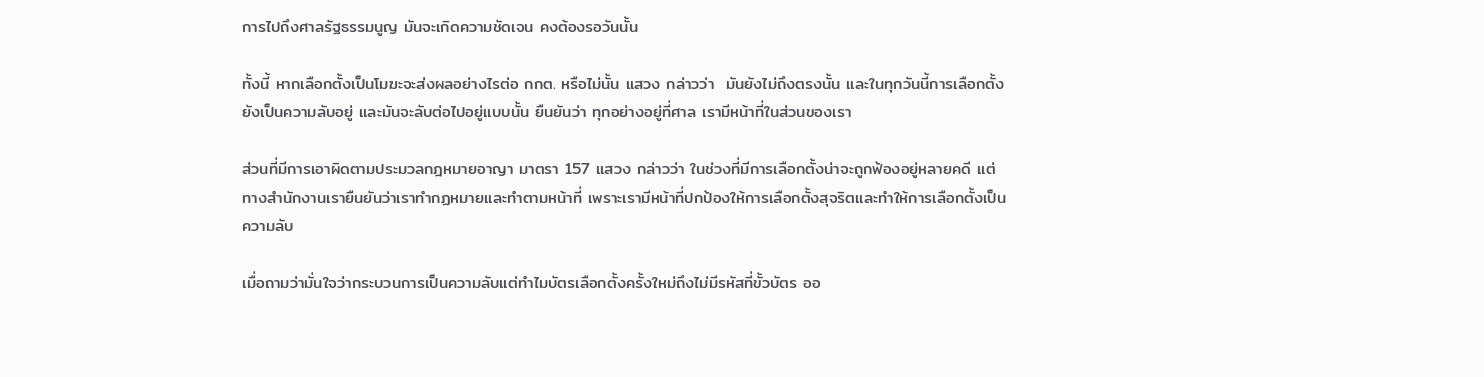การไปถึงศาลรัฐธรรมนูญ มันจะเกิดความชัดเจน คงต้องรอวันนั้น

ทั้งนี้ หากเลือกตั้งเป็นโมฆะจะส่งผลอย่างไรต่อ กกต. หรือไม่นั้น แสวง กล่าวว่า  มันยังไม่ถึงตรงนั้น และในทุกวันนี้การเลือกตั้งยังเป็นความลับอยู่ และมันจะลับต่อไปอยู่แบบนั้น ยืนยันว่า ทุกอย่างอยู่ที่ศาล เรามีหน้าที่ในส่วนของเรา

ส่วนที่มีการเอาผิดตามประมวลกฎหมายอาญา มาตรา 157 แสวง กล่าวว่า ในช่วงที่มีการเลือกตั้งน่าจะถูกฟ้องอยู่หลายคดี แต่ทางสำนักงานเรายืนยันว่าเราทำกฏหมายและทำตามหน้าที่ เพราะเรามีหน้าที่ปกป้องให้การเลือกตั้งสุจริตและทำให้การเลือกตั้งเป็นความลับ

เมื่อถามว่ามั่นใจว่ากระบวนการเป็นความลับแต่ทำไมบัตรเลือกตั้งครั้งใหม่ถึงไม่มีรหัสที่ขั้วบัตร ออ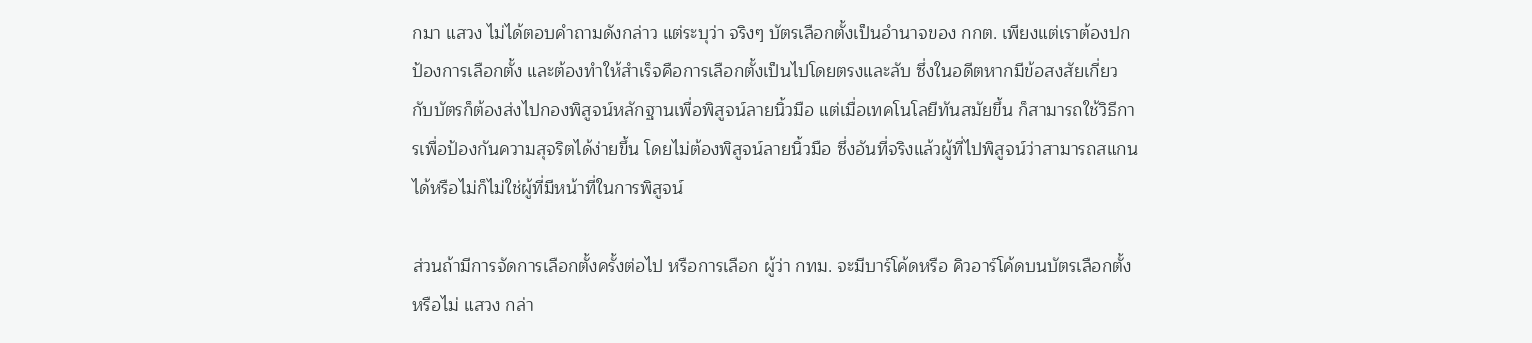กมา แสวง ไม่ได้ตอบคำถามดังกล่าว แต่ระบุว่า จริงๆ บัตรเลือกตั้งเป็นอำนาจของ กกต. เพียงแต่เราต้องปกป้องการเลือกตั้ง และต้องทำให้สำเร็จคือการเลือกตั้งเป็นไปโดยตรงและลับ ซึ่งในอดีตหากมีข้อสงสัยเกี่ยวกับบัตรก็ต้องส่งไปกองพิสูจน์หลักฐานเพื่อพิสูจน์ลายนิ้วมือ แต่เมื่อเทคโนโลยีทันสมัยขึ้น ก็สามารถใช้วิธีการเพื่อป้องกันความสุจริตได้ง่ายขึ้น โดยไม่ต้องพิสูจน์ลายนิ้วมือ ซึ่งอันที่จริงแล้วผู้ที่ไปพิสูจน์ว่าสามารถสแกนได้หรือไม่ก็ไม่ใช่ผู้ที่มีหน้าที่ในการพิสูจน์

ส่วนถ้ามีการจัดการเลือกตั้งครั้งต่อไป หรือการเลือก ผู้ว่า กทม. จะมีบาร์โค้ดหรือ คิวอาร์โค้ดบนบัตรเลือกตั้งหรือไม่ แสวง กล่า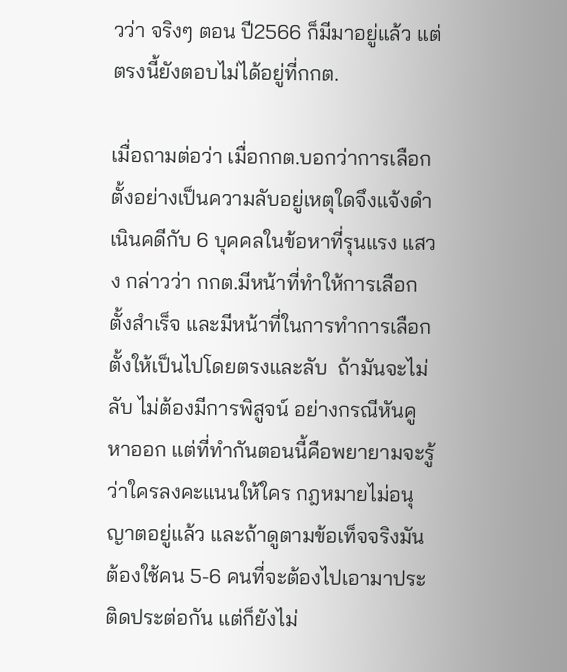วว่า จริงๆ ตอน ปี2566 ก็มีมาอยู่แล้ว แต่ตรงนี้ยังตอบไม่ได้อยู่ที่กกต.

เมื่อถามต่อว่า เมื่อกกต.บอกว่าการเลือกตั้งอย่างเป็นความลับอยู่เหตุใดจึงแจ้งดำเนินคดีกับ 6 บุคคลในข้อหาที่รุนแรง แสวง กล่าวว่า กกต.มีหน้าที่ทำให้การเลือกตั้งสำเร็จ และมีหน้าที่ในการทำการเลือกตั้งให้เป็นไปโดยตรงและลับ  ถ้ามันจะไม่ลับ ไม่ต้องมีการพิสูจน์ อย่างกรณีหันคูหาออก แต่ที่ทำกันตอนนี้คือพยายามจะรู้ว่าใครลงคะแนนให้ใคร กฎหมายไม่อนุญาตอยู่แล้ว และถ้าดูตามข้อเท็จจริงมันต้องใช้คน 5-6 คนที่จะต้องไปเอามาประติดประต่อกัน แต่ก็ยังไม่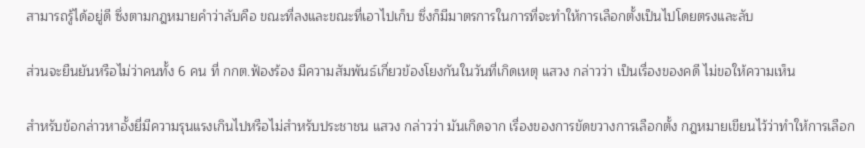สามารถรู้ได้อยู่ดี ซึ่งตามกฎหมายคำว่าลับคือ ขณะที่ลงและขณะที่เอาไปเก็บ ซึ่งก็มีมาตรการในการที่จะทำให้การเลือกตั้งเป็นไปโดยตรงและลับ

ส่วนจะยืนยันหรือไม่ว่าคนทั้ง 6 คน ที่ กกต.ฟ้องร้อง มีความสัมพันธ์เกี่ยวข้องโยงกันในวันที่เกิดเหตุ แสวง กล่าวว่า เป็นเรื่องของคดี ไม่ขอให้ความเห็น

สำหรับข้อกล่าวหาอั้งยี่มีความรุนแรงเกินไปหรือไม่สำหรับประชาชน แสวง กล่าวว่า มันเกิดจาก เรื่องของการขัดขวางการเลือกตั้ง กฎหมายเขียนไว้ว่าทำให้การเลือก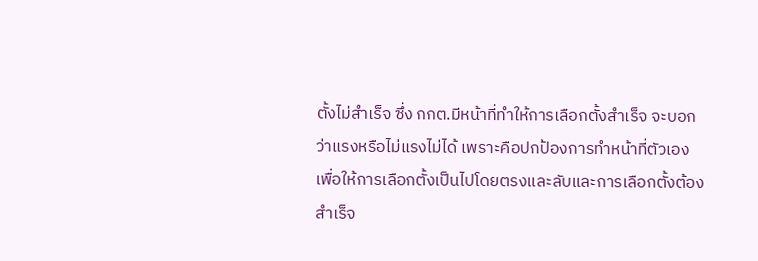ตั้งไม่สำเร็จ ซึ่ง กกต.มีหน้าที่ทำให้การเลือกตั้งสำเร็จ จะบอกว่าแรงหรือไม่แรงไม่ได้ เพราะคือปกป้องการทำหน้าที่ตัวเอง เพื่อให้การเลือกตั้งเป็นไปโดยตรงและลับและการเลือกตั้งต้องสำเร็จ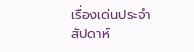เรื่องเด่นประจำสัปดาห์